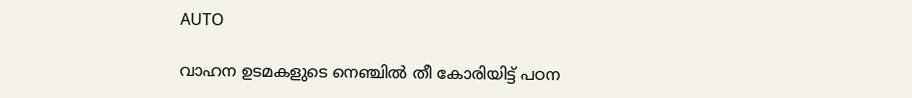AUTO

വാഹന ഉടമകളുടെ നെഞ്ചിൽ തീ കോരിയിട്ട് പഠന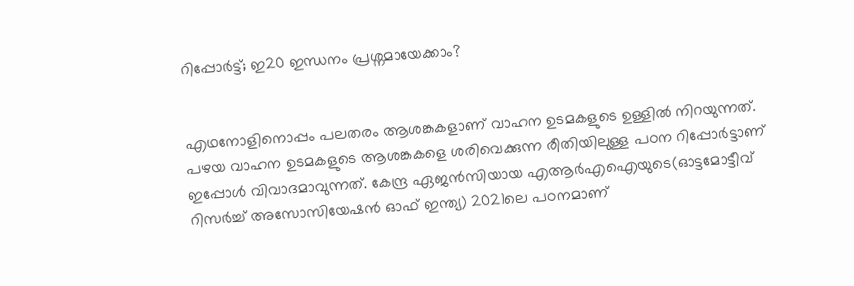റിപ്പോർട്ട്; ഇ20 ഇന്ധനം പ്രശ്നമായേക്കാം?


എഥനോളിനൊപ്പം പലതരം ആശങ്കകളാണ് വാഹന ഉടമകളുടെ ഉള്ളില്‍ നിറയുന്നത്. പഴയ വാഹന ഉടമകളുടെ ആശങ്കകളെ ശരിവെക്കുന്ന രീതിയിലുള്ള പഠന റിപ്പോര്‍ട്ടാണ് ഇപ്പോള്‍ വിവാദമാവുന്നത്. കേന്ദ്ര ഏജന്‍സിയായ എആര്‍എഐയുടെ(ഓട്ടമോട്ടീവ് റിസര്‍ച്ച് അസോസിയേഷന്‍ ഓഫ് ഇന്ത്യ) 2021ലെ പഠനമാണ്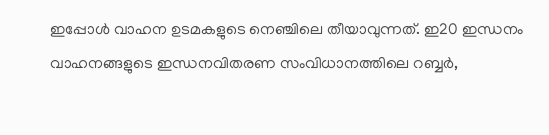ഇപ്പോള്‍ വാഹന ഉടമകളുടെ നെഞ്ചിലെ തീയാവുന്നത്. ഇ20 ഇന്ധനം വാഹനങ്ങളുടെ ഇന്ധനവിതരണ സംവിധാനത്തിലെ റബ്ബര്‍,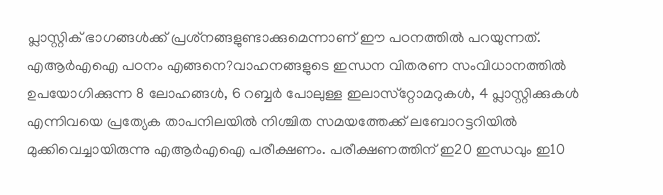പ്ലാസ്റ്റിക് ഭാഗങ്ങള്‍ക്ക് പ്രശ്‌നങ്ങളുണ്ടാക്കുമെന്നാണ് ഈ പഠനത്തില്‍ പറയുന്നത്. എആര്‍എഐ പഠനം എങ്ങനെ?വാഹനങ്ങളുടെ ഇന്ധന വിതരണ സംവിധാനത്തില്‍ ഉപയോഗിക്കുന്ന 8 ലോഹങ്ങള്‍, 6 റബ്ബര്‍ പോലുള്ള ഇലാസ്‌റ്റോമറുകള്‍, 4 പ്ലാസ്റ്റിക്കുകള്‍ എന്നിവയെ പ്രത്യേക താപനിലയില്‍ നിശ്ചിത സമയത്തേക്ക് ലബോറട്ടറിയില്‍ മുക്കിവെച്ചായിരുന്നു എആര്‍എഐ പരീക്ഷണം. പരീക്ഷണത്തിന് ഇ20 ഇന്ധവും ഇ10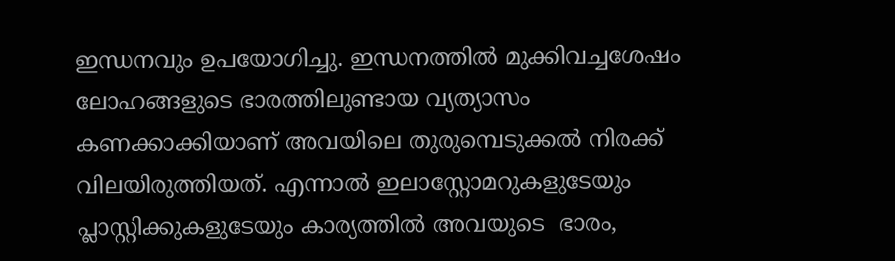ഇന്ധനവും ഉപയോഗിച്ചു. ഇന്ധനത്തില്‍ മുക്കിവച്ചശേഷം ലോഹങ്ങളുടെ ഭാരത്തിലുണ്ടായ വ്യത്യാസം കണക്കാക്കിയാണ് അവയിലെ തുരുമ്പെടുക്കല്‍ നിരക്ക് വിലയിരുത്തിയത്. എന്നാല്‍ ഇലാസ്റ്റോമറുകളുടേയും പ്ലാസ്റ്റിക്കുകളുടേയും കാര്യത്തില്‍ അവയുടെ  ഭാരം,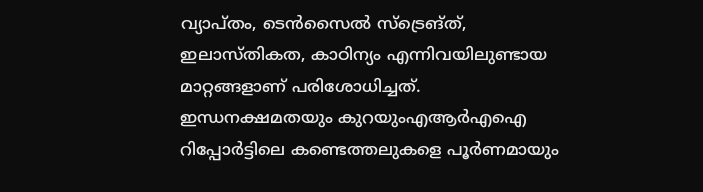വ്യാപ്തം, ടെന്‍സൈല്‍ സ്‌ട്രെങ്ത്, ഇലാസ്തികത, കാഠിന്യം എന്നിവയിലുണ്ടായ മാറ്റങ്ങളാണ് പരിശോധിച്ചത്. ഇന്ധനക്ഷമതയും കുറയുംഎആര്‍എഐ റിപ്പോര്‍ട്ടിലെ കണ്ടെത്തലുകളെ പൂര്‍ണമായും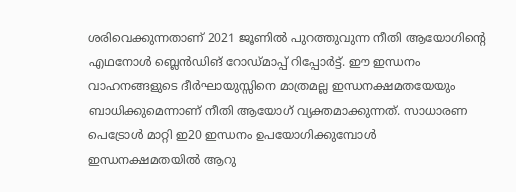ശരിവെക്കുന്നതാണ് 2021 ജൂണില്‍ പുറത്തുവുന്ന നീതി ആയോഗിന്റെ എഥനോള്‍ ബ്ലെന്‍ഡിങ് റോഡ്മാപ്പ് റിപ്പോര്‍ട്ട്. ഈ ഇന്ധനം വാഹനങ്ങളുടെ ദീര്‍ഘായുസ്സിനെ മാത്രമല്ല ഇന്ധനക്ഷമതയേയും ബാധിക്കുമെന്നാണ് നീതി ആയോഗ് വ്യക്തമാക്കുന്നത്. സാധാരണ പെട്രോള്‍ മാറ്റി ഇ20 ഇന്ധനം ഉപയോഗിക്കുമ്പോള്‍ ഇന്ധനക്ഷമതയില്‍ ആറു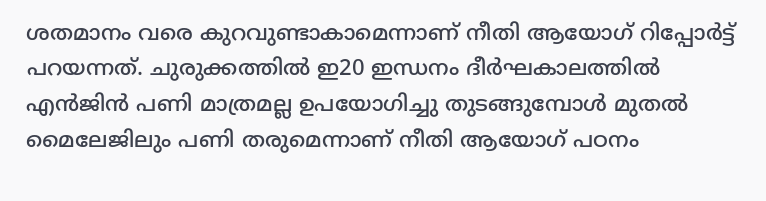ശതമാനം വരെ കുറവുണ്ടാകാമെന്നാണ് നീതി ആയോഗ് റിപ്പോര്‍ട്ട് പറയന്നത്. ചുരുക്കത്തില്‍ ഇ20 ഇന്ധനം ദീര്‍ഘകാലത്തില്‍ എന്‍ജിന്‍ പണി മാത്രമല്ല ഉപയോഗിച്ചു തുടങ്ങുമ്പോള്‍ മുതല്‍ മൈലേജിലും പണി തരുമെന്നാണ് നീതി ആയോഗ് പഠനം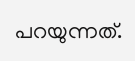പറയുന്നത്.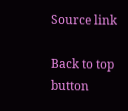Source link

Back to top button